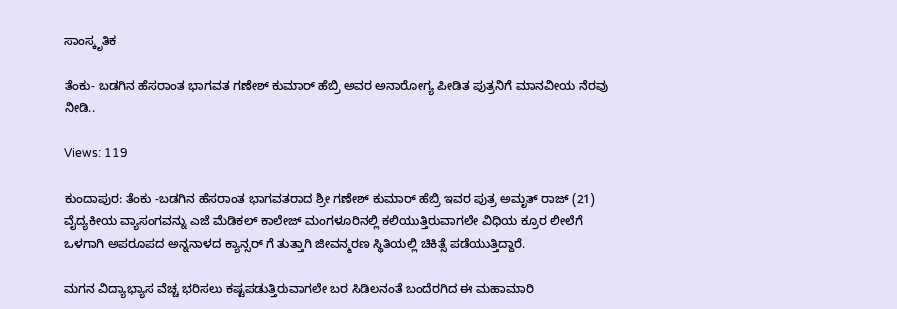ಸಾಂಸ್ಕೃತಿಕ

ತೆಂಕು- ಬಡಗಿನ ಹೆಸರಾಂತ ಭಾಗವತ ಗಣೇಶ್ ಕುಮಾರ್ ಹೆಬ್ರಿ ಅವರ ಅನಾರೋಗ್ಯ ಪೀಡಿತ ಪುತ್ರನಿಗೆ ಮಾನವೀಯ ನೆರವು ನೀಡಿ..

Views: 119

ಕುಂದಾಪುರ: ತೆಂಕು -ಬಡಗಿನ ಹೆಸರಾಂತ ಭಾಗವತರಾದ ಶ್ರೀ ಗಣೇಶ್ ಕುಮಾರ್ ಹೆಬ್ರಿ ಇವರ ಪುತ್ರ ಅಮೃತ್ ರಾಜ್ (21) ವೈದ್ಯಕೀಯ ವ್ಯಾಸಂಗವನ್ನು ಎಜೆ ಮೆಡಿಕಲ್ ಕಾಲೇಜ್ ಮಂಗಳೂರಿನಲ್ಲಿ ಕಲಿಯುತ್ತಿರುವಾಗಲೇ ವಿಧಿಯ ಕ್ರೂರ ಲೀಲೆಗೆ ಒಳಗಾಗಿ ಅಪರೂಪದ ಅನ್ನನಾಳದ ಕ್ಯಾನ್ಸರ್ ಗೆ ತುತ್ತಾಗಿ ಜೀವನ್ಮರಣ ಸ್ಥಿತಿಯಲ್ಲಿ ಚಿಕಿತ್ಸೆ ಪಡೆಯುತ್ತಿದ್ದಾರೆ.

ಮಗನ ವಿದ್ಯಾಭ್ಯಾಸ ವೆಚ್ಚ ಭರಿಸಲು ಕಷ್ಟಪಡುತ್ತಿರುವಾಗಲೇ ಬರ ಸಿಡಿಲನಂತೆ ಬಂದೆರಗಿದ ಈ ಮಹಾಮಾರಿ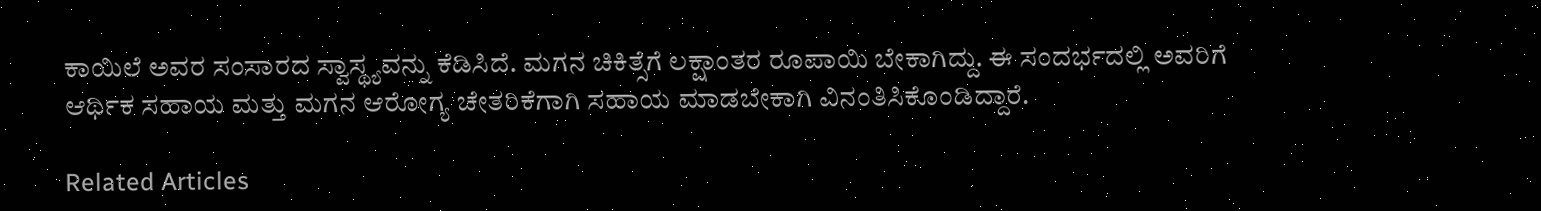ಕಾಯಿಲೆ ಅವರ ಸಂಸಾರದ ಸ್ವಾಸ್ಥ್ಯವನ್ನು ಕೆಡಿಸಿದೆ. ಮಗನ ಚಿಕಿತ್ಸೆಗೆ ಲಕ್ಷಾಂತರ ರೂಪಾಯಿ ಬೇಕಾಗಿದ್ದು. ಈ ಸಂದರ್ಭದಲ್ಲಿ ಅವರಿಗೆ ಆರ್ಥಿಕ ಸಹಾಯ ಮತ್ತು ಮಗನ ಆರೋಗ್ಯ ಚೇತರಿಕೆಗಾಗಿ ಸಹಾಯ ಮಾಡಬೇಕಾಗಿ ವಿನಂತಿಸಿಕೊಂಡಿದ್ದಾರೆ.

Related Articles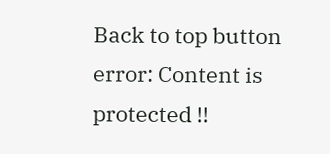Back to top button
error: Content is protected !!